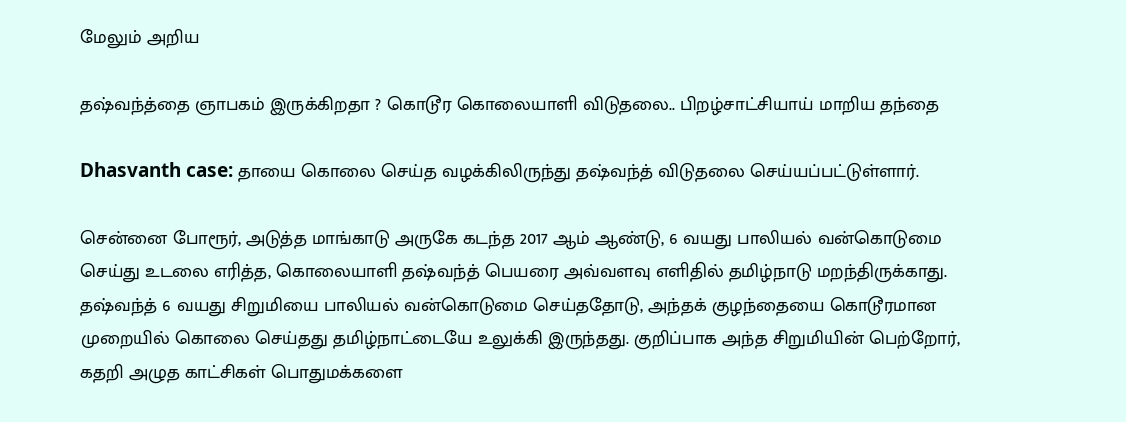மேலும் அறிய

தஷ்வந்த்தை ஞாபகம் இருக்கிறதா ? கொடூர கொலையாளி விடுதலை.. பிறழ்சாட்சியாய் மாறிய தந்தை ‌

Dhasvanth case: தாயை கொலை செய்த வழக்கிலிருந்து தஷ்வந்த் விடுதலை செய்யப்பட்டுள்ளார்.

சென்னை போரூர், அடுத்த மாங்காடு அருகே கடந்த 2017 ஆம் ஆண்டு, 6 வயது பாலியல் வன்கொடுமை செய்து உடலை எரித்த, கொலையாளி தஷ்வந்த் பெயரை அவ்வளவு எளிதில் தமிழ்நாடு மறந்திருக்காது. தஷ்வந்த் 6 வயது சிறுமியை பாலியல் வன்கொடுமை செய்ததோடு, அந்தக் குழந்தையை கொடூரமான முறையில் கொலை செய்தது தமிழ்நாட்டையே உலுக்கி இருந்தது. குறிப்பாக அந்த சிறுமியின் பெற்றோர், கதறி அழுத காட்சிகள் பொதுமக்களை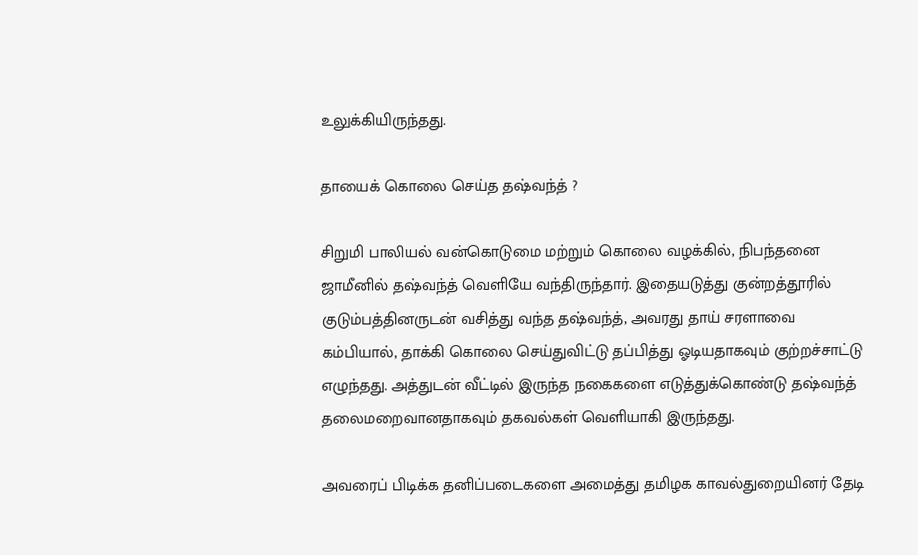உலுக்கியிருந்தது.

தாயைக் கொலை செய்த தஷ்வந்த் ?

சிறுமி பாலியல் வன்கொடுமை மற்றும் கொலை வழக்கில், நிபந்தனை ஜாமீனில் தஷ்வந்த் வெளியே வந்திருந்தார். இதையடுத்து குன்றத்தூரில் குடும்பத்தினருடன் வசித்து வந்த தஷ்வந்த், அவரது தாய் சரளாவை கம்பியால், தாக்கி கொலை செய்துவிட்டு தப்பித்து ஓடியதாகவும் குற்றச்சாட்டு எழுந்தது. அத்துடன் வீட்டில் இருந்த நகைகளை எடுத்துக்கொண்டு தஷ்வந்த் தலைமறைவானதாகவும் தகவல்கள் வெளியாகி இருந்தது.

அவரைப் பிடிக்க தனிப்படைகளை அமைத்து தமிழக காவல்துறையினர் தேடி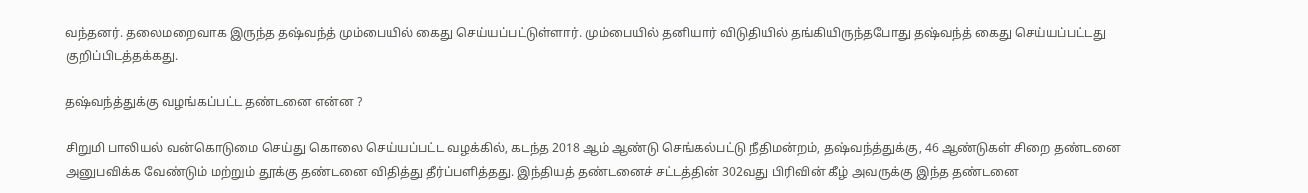வந்தனர். தலைமறைவாக இருந்த தஷ்வந்த் மும்பையில் கைது செய்யப்பட்டுள்ளார். மும்பையில் தனியார் விடுதியில் தங்கியிருந்தபோது தஷ்வந்த் கைது செய்யப்பட்டது குறிப்பிடத்தக்கது.

தஷ்வந்த்துக்கு வழங்கப்பட்ட தண்டனை என்ன ?

சிறுமி பாலியல் வன்கொடுமை செய்து கொலை செய்யப்பட்ட வழக்கில், கடந்த 2018 ஆம் ஆண்டு செங்கல்பட்டு நீதிமன்றம், தஷ்வந்த்துக்கு, 46 ஆண்டுகள் சிறை தண்டனை அனுபவிக்க வேண்டும் மற்றும் தூக்கு தண்டனை விதித்து தீர்ப்பளித்தது. இந்தியத் தண்டனைச் சட்டத்தின் 302வது பிரிவின் கீழ் அவருக்கு இந்த தண்டனை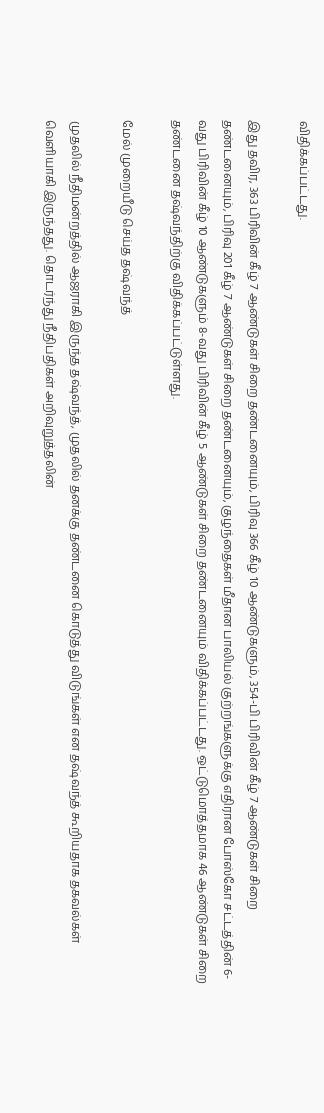விதிக்கப்பட்டது.

இது தவிர, 363 பிரிவின் கீழ் 7 ஆண்டுகள் சிறை தண்டனையும், பிரிவு 366 கீழ் 10 ஆண்டுகளும், 354-பி பிரிவின் கீழ் 7 ஆண்டுகள் சிறை தண்டனையும், பிரிவு 201 கீழ் 7 ஆண்டுகள் சிறை தண்டனையும், குழந்தைகள் மீதான பாலியல் குற்றங்களுக்கு எதிரான போஸ்கோ சட்டத்தின் 6- வது பிரிவின் கீழ் 10 ஆண்டுகளும் 8-வது பிரிவின் கீழ் 5 ஆண்டுகள் சிறை தண்டனையும் விதிக்கப்பட்டது. ஒட்டுமொத்தமாக 46 ஆண்டுகள் சிறை தண்டனை தஷ்வந்திற்கு விதிக்கப்பட்டுள்ளது.

மேல் முறையீடு செய்த தஷ்வந்த்

முதலில் நீதிமன்றத்தில் ஆஜராகி இருந்த தஷ்வந்த், முதலில் தனக்கு தண்டனை கொடுத்து விடுங்கள் என தஷ்வந்த் கூறியதாக தகவல்கள் வெளியாகி இருந்தது. தொடர்ந்து நீதிபதிகள் அறிவுறுத்தலின்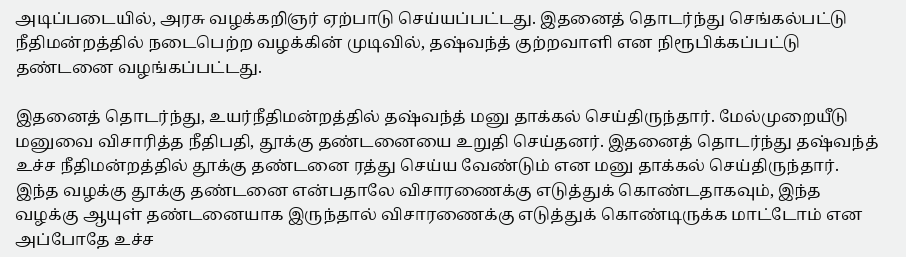அடிப்படையில், அரசு வழக்கறிஞர் ஏற்பாடு செய்யப்பட்டது. இதனைத் தொடர்ந்து செங்கல்பட்டு நீதிமன்றத்தில் நடைபெற்ற வழக்கின் முடிவில், தஷ்வந்த் குற்றவாளி என நிரூபிக்கப்பட்டு தண்டனை வழங்கப்பட்டது.

இதனைத் தொடர்ந்து, உயர்நீதிமன்றத்தில் தஷ்வந்த் மனு தாக்கல் செய்திருந்தார். மேல்முறையீடு மனுவை விசாரித்த நீதிபதி, தூக்கு தண்டனையை உறுதி செய்தனர். இதனைத் தொடர்ந்து தஷ்வந்த் உச்ச நீதிமன்றத்தில் தூக்கு தண்டனை ரத்து செய்ய வேண்டும் என மனு தாக்கல் செய்திருந்தார். இந்த வழக்கு தூக்கு தண்டனை என்பதாலே விசாரணைக்கு எடுத்துக் கொண்டதாகவும், இந்த வழக்கு ஆயுள் தண்டனையாக இருந்தால் விசாரணைக்கு எடுத்துக் கொண்டிருக்க மாட்டோம் என அப்போதே உச்ச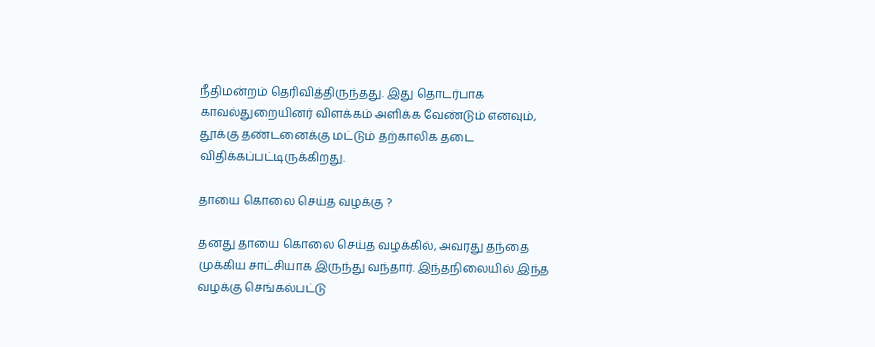நீதிமன்றம் தெரிவித்திருந்தது. இது தொடர்பாக காவல்துறையினர் விளக்கம் அளிக்க வேண்டும் எனவும், தூக்கு தண்டனைக்கு மட்டும் தற்காலிக தடை விதிக்கப்பட்டிருக்கிறது.

தாயை கொலை செய்த வழக்கு ?

தனது தாயை கொலை செய்த வழக்கில், அவரது தந்தை முக்கிய சாட்சியாக இருந்து வந்தார். இந்தநிலையில் இந்த வழக்கு செங்கல்பட்டு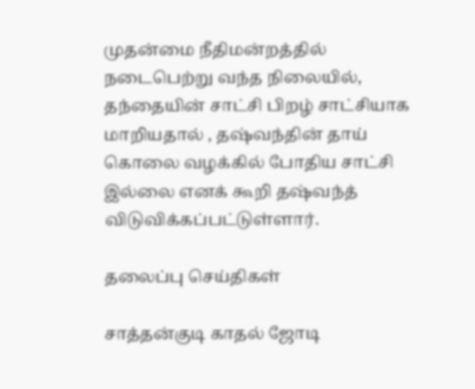முதன்மை நீதிமன்றத்தில் நடைபெற்று வந்த நிலையில், தந்தையின் சாட்சி பிறழ் சாட்சியாக மாறியதால் , தஷ்வந்தின் தாய் கொலை வழக்கில் போதிய சாட்சி இல்லை எனக் கூறி தஷ்வந்த் விடுவிக்கப்பட்டுள்ளார்.

தலைப்பு செய்திகள்

சாத்தன்குடி காதல் ஜோடி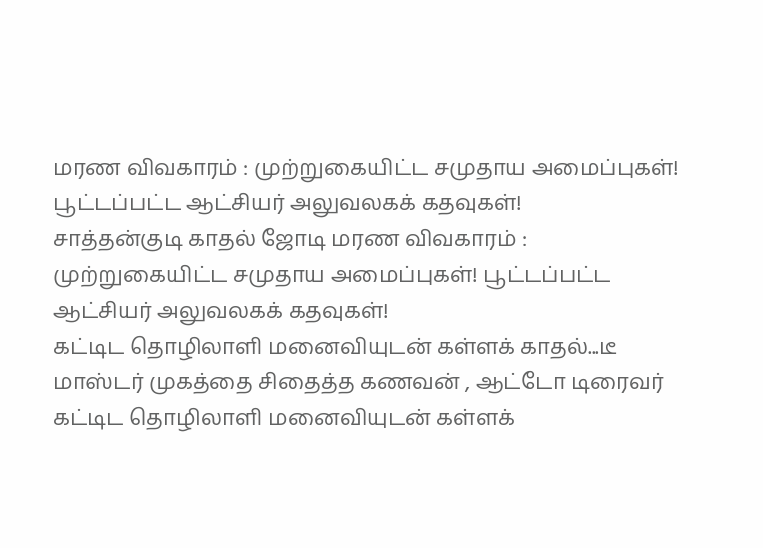மரண விவகாரம் : முற்றுகையிட்ட சமுதாய அமைப்புகள்! பூட்டப்பட்ட ஆட்சியர் அலுவலகக் கதவுகள்!
சாத்தன்குடி காதல் ஜோடி மரண விவகாரம் : முற்றுகையிட்ட சமுதாய அமைப்புகள்! பூட்டப்பட்ட ஆட்சியர் அலுவலகக் கதவுகள்!
கட்டிட தொழிலாளி மனைவியுடன் கள்ளக் காதல்...டீ மாஸ்டர் முகத்தை சிதைத்த கணவன் , ஆட்டோ டிரைவர்
கட்டிட தொழிலாளி மனைவியுடன் கள்ளக்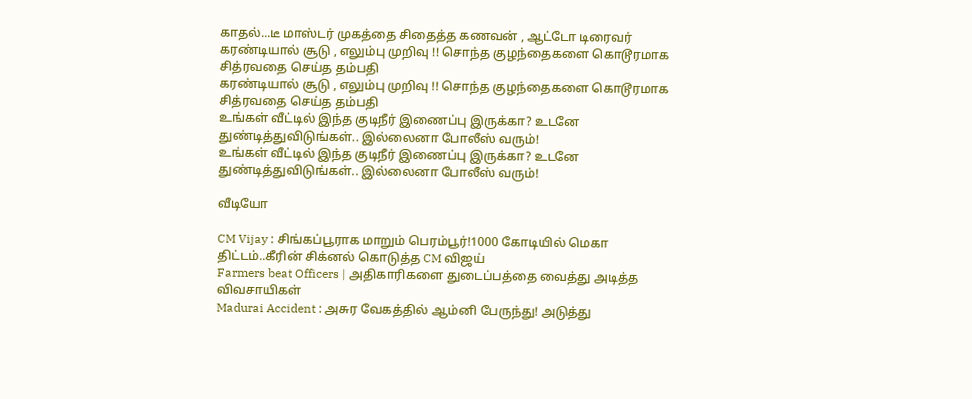காதல்...டீ மாஸ்டர் முகத்தை சிதைத்த கணவன் , ஆட்டோ டிரைவர்
கரண்டியால் சூடு , எலும்பு முறிவு !! சொந்த குழந்தைகளை கொடூரமாக சித்ரவதை செய்த தம்பதி
கரண்டியால் சூடு , எலும்பு முறிவு !! சொந்த குழந்தைகளை கொடூரமாக சித்ரவதை செய்த தம்பதி
உங்கள் வீட்டில் இந்த குடிநீர் இணைப்பு இருக்கா? உடனே துண்டித்துவிடுங்கள்.. இல்லைனா போலீஸ் வரும்!
உங்கள் வீட்டில் இந்த குடிநீர் இணைப்பு இருக்கா? உடனே துண்டித்துவிடுங்கள்.. இல்லைனா போலீஸ் வரும்!

வீடியோ

CM Vijay : சிங்கப்பூராக மாறும் பெரம்பூர்!1000 கோடியில் மெகா திட்டம்..கீரின் சிக்னல் கொடுத்த CM விஜய்
Farmers beat Officers | அதிகாரிகளை துடைப்பத்தை வைத்து அடித்த விவசாயிகள்
Madurai Accident : அசுர வேகத்தில் ஆம்னி பேருந்து! அடுத்து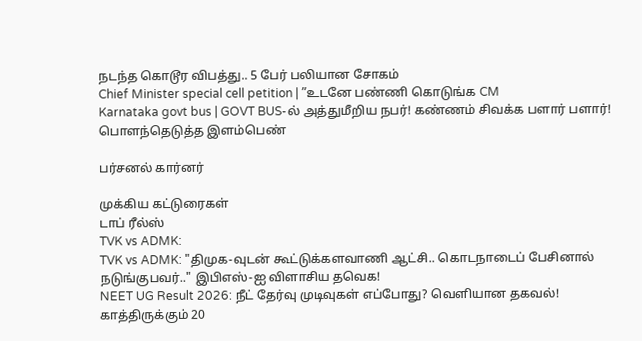நடந்த கொடூர விபத்து.. 5 பேர் பலியான சோகம்
Chief Minister special cell petition | ”உடனே பண்ணி கொடுங்க CM
Karnataka govt bus | GOVT BUS-ல் அத்துமீறிய நபர்! கண்ணம் சிவக்க பளார் பளார்! பொளந்தெடுத்த இளம்பெண்

பர்சனல் கார்னர்

முக்கிய கட்டுரைகள்
டாப் ரீல்ஸ்
TVK vs ADMK:
TVK vs ADMK: "திமுக-வுடன் கூட்டுக்களவாணி ஆட்சி.. கொடநாடைப் பேசினால் நடுங்குபவர்.." இபிஎஸ்-ஐ விளாசிய தவெக!
NEET UG Result 2026: நீட் தேர்வு முடிவுகள் எப்போது? வெளியான தகவல்! காத்திருக்கும் 20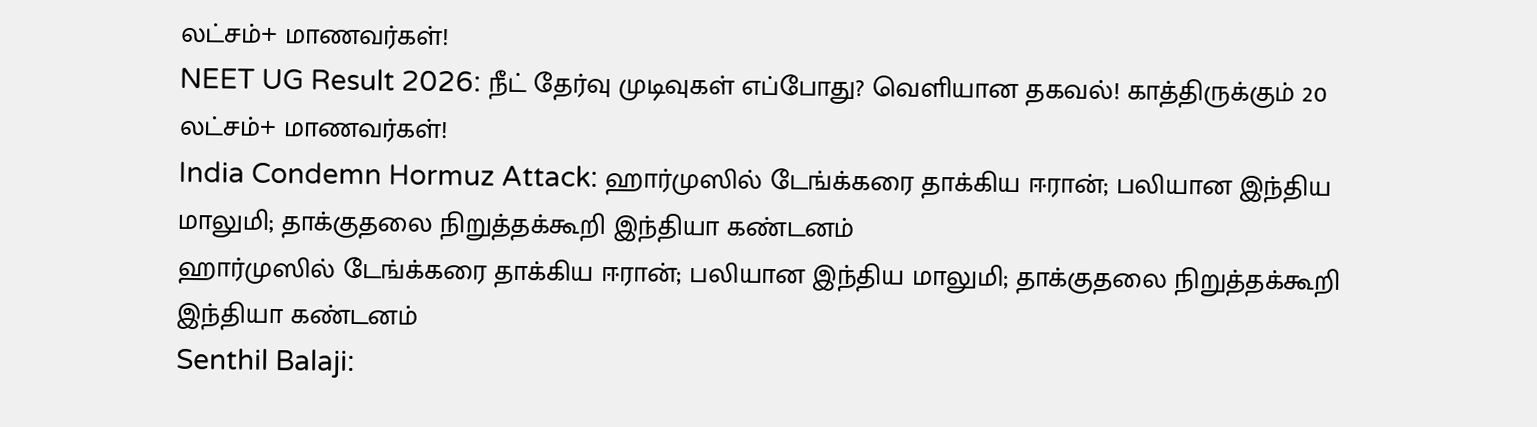லட்சம்+ மாணவர்கள்!
NEET UG Result 2026: நீட் தேர்வு முடிவுகள் எப்போது? வெளியான தகவல்! காத்திருக்கும் 20 லட்சம்+ மாணவர்கள்!
India Condemn Hormuz Attack: ஹார்முஸில் டேங்க்கரை தாக்கிய ஈரான்; பலியான இந்திய மாலுமி; தாக்குதலை நிறுத்தக்கூறி இந்தியா கண்டனம்
ஹார்முஸில் டேங்க்கரை தாக்கிய ஈரான்; பலியான இந்திய மாலுமி; தாக்குதலை நிறுத்தக்கூறி இந்தியா கண்டனம்
Senthil Balaji: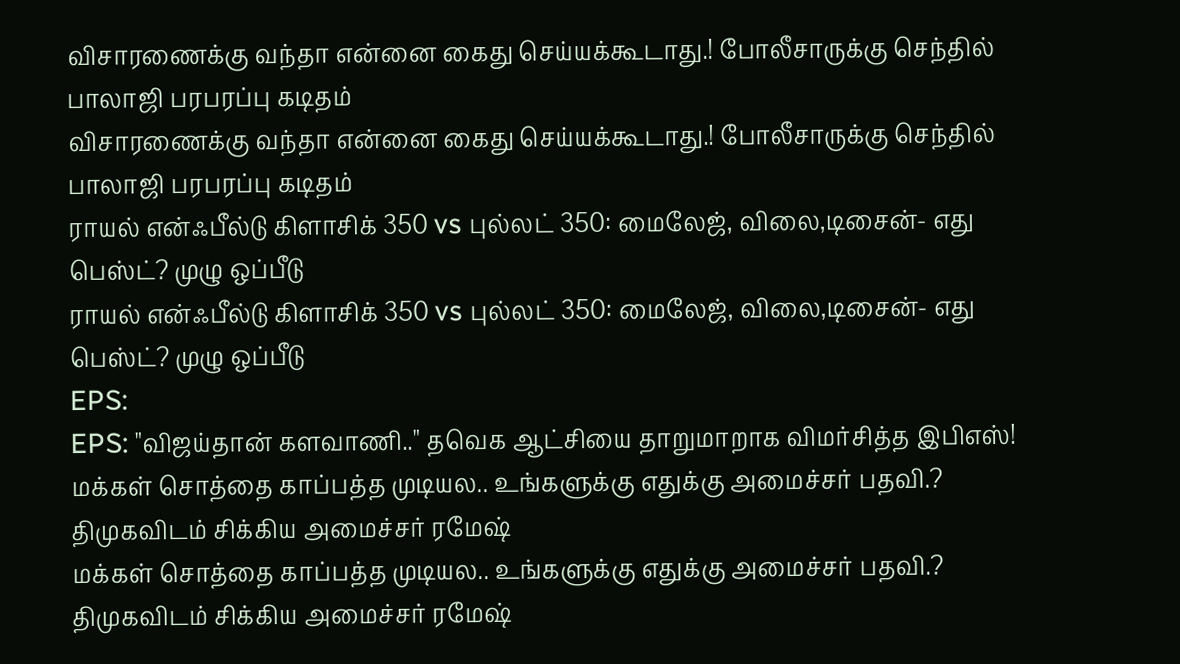விசாரணைக்கு வந்தா என்னை கைது செய்யக்கூடாது.! போலீசாருக்கு செந்தில் பாலாஜி பரபரப்பு கடிதம்
விசாரணைக்கு வந்தா என்னை கைது செய்யக்கூடாது.! போலீசாருக்கு செந்தில் பாலாஜி பரபரப்பு கடிதம்
ராயல் என்ஃபீல்டு கிளாசிக் 350 vs புல்லட் 350: மைலேஜ், விலை,டிசைன்- எது பெஸ்ட்? முழு ஒப்பீடு
ராயல் என்ஃபீல்டு கிளாசிக் 350 vs புல்லட் 350: மைலேஜ், விலை,டிசைன்- எது பெஸ்ட்? முழு ஒப்பீடு
EPS:
EPS: "விஜய்தான் களவாணி.." தவெக ஆட்சியை தாறுமாறாக விமர்சித்த இபிஎஸ்!
மக்கள் சொத்தை காப்பத்த முடியல.. உங்களுக்கு எதுக்கு அமைச்சர் பதவி.? திமுகவிடம் சிக்கிய அமைச்சர் ரமேஷ்
மக்கள் சொத்தை காப்பத்த முடியல.. உங்களுக்கு எதுக்கு அமைச்சர் பதவி.? திமுகவிடம் சிக்கிய அமைச்சர் ரமேஷ்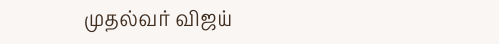முதல்வர் விஜய்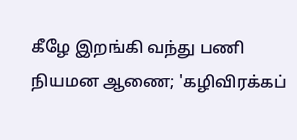கீழே இறங்கி வந்து பணி நியமன ஆணை; 'கழிவிரக்கப்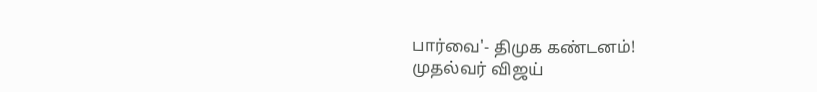பார்வை'- திமுக கண்டனம்!
முதல்வர் விஜய்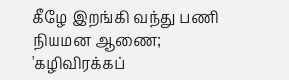கீழே இறங்கி வந்து பணி நியமன ஆணை; 'கழிவிரக்கப்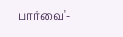பார்வை'-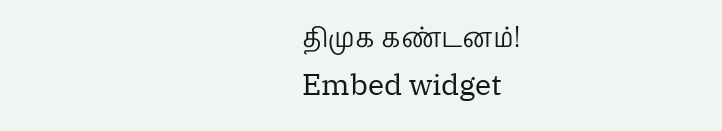திமுக கண்டனம்!
Embed widget